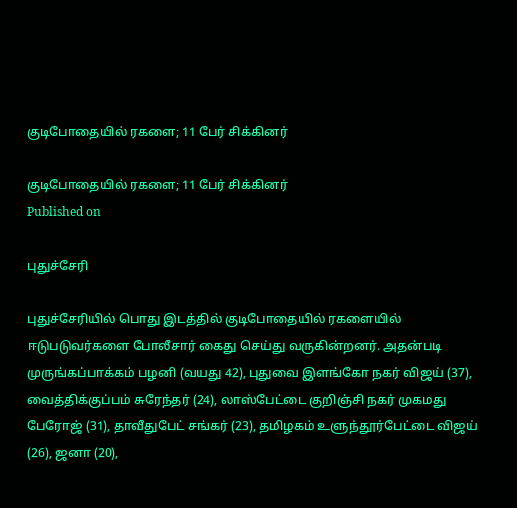குடிபோதையில் ரகளை; 11 பேர் சிக்கினர்

குடிபோதையில் ரகளை; 11 பேர் சிக்கினர்
Published on

புதுச்சேரி

புதுச்சேரியில் பொது இடத்தில் குடிபோதையில் ரகளையில் ஈடுபடுவர்களை போலீசார் கைது செய்து வருகின்றனர். அதன்படி முருங்கப்பாக்கம் பழனி (வயது 42), புதுவை இளங்கோ நகர் விஜய் (37), வைத்திக்குப்பம் சுரேந்தர் (24), லாஸ்பேட்டை குறிஞ்சி நகர் முகமது பேரோஜ் (31), தாவீதுபேட் சங்கர் (23), தமிழகம் உளுந்தூர்பேட்டை விஜய் (26), ஜனா (20),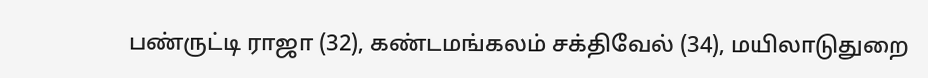பண்ருட்டி ராஜா (32), கண்டமங்கலம் சக்திவேல் (34), மயிலாடுதுறை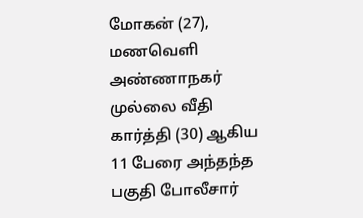மோகன் (27), மணவெளி அண்ணாநகர் முல்லை வீதி கார்த்தி (30) ஆகிய 11 பேரை அந்தந்த பகுதி போலீசார்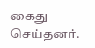கைது செய்தனர்.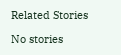Related Stories

No stories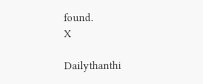found.
X

Dailythanthi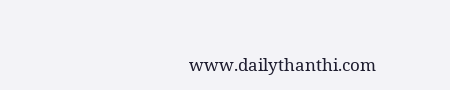www.dailythanthi.com